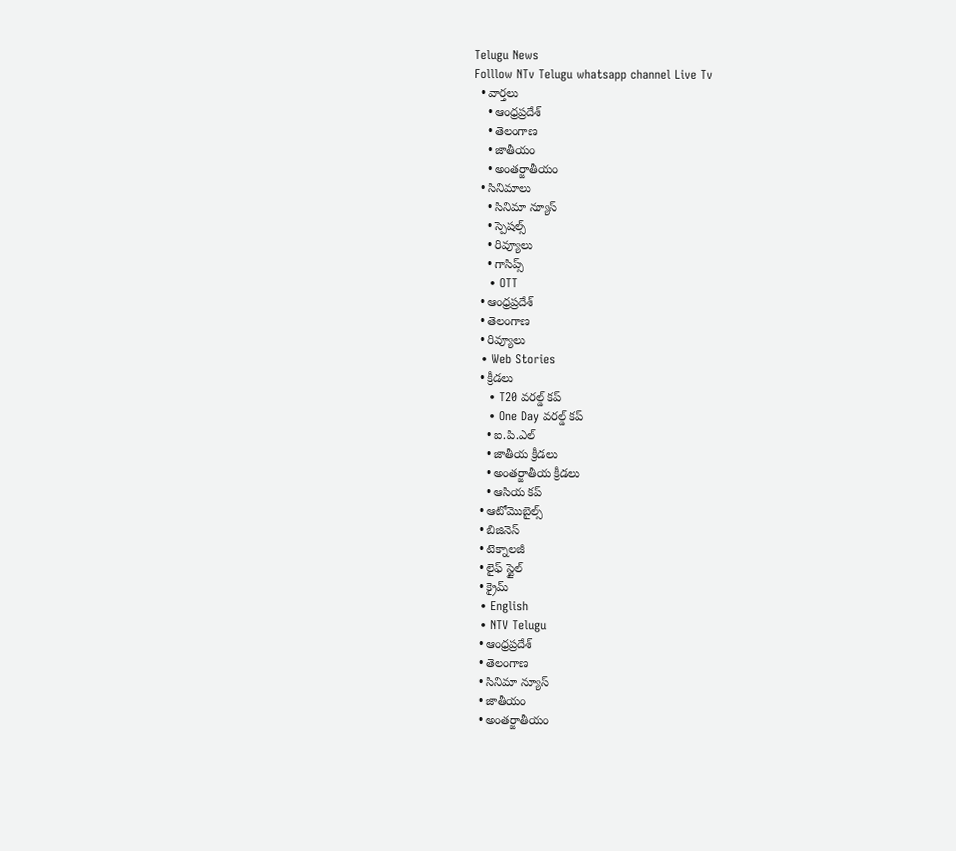Telugu News
Folllow NTv Telugu whatsapp channel Live Tv
  • వార్తలు
    • ఆంధ్రప్రదేశ్
    • తెలంగాణ
    • జాతీయం
    • అంతర్జాతీయం
  • సినిమాలు
    • సినిమా న్యూస్
    • స్పెషల్స్
    • రివ్యూలు
    • గాసిప్స్
    • OTT
  • ఆంధ్రప్రదేశ్
  • తెలంగాణ
  • రివ్యూలు
  • Web Stories
  • క్రీడలు
    • T20 వరల్డ్ కప్
    • One Day వరల్డ్ కప్
    • ఐ.పి.ఎల్
    • జాతీయ క్రీడలు
    • అంతర్జాతీయ క్రీడలు
    • ఆసియ కప్
  • ఆటోమొబైల్స్
  • బిజినెస్‌
  • టెక్నాలజీ
  • లైఫ్ స్టైల్
  • క్రైమ్
  • English
  • NTV Telugu
  • ఆంధ్రప్రదేశ్
  • తెలంగాణ
  • సినిమా న్యూస్
  • జాతీయం
  • అంతర్జాతీయం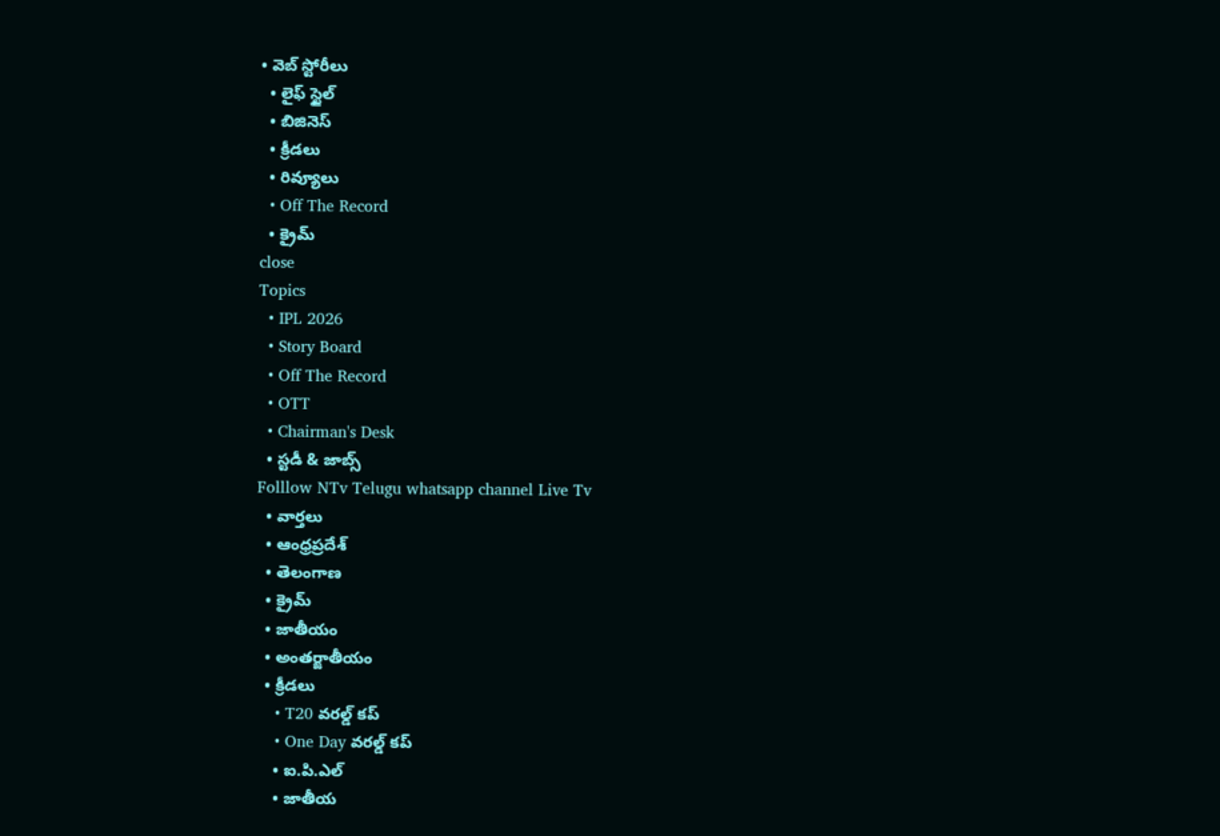• వెబ్ స్టోరీలు
  • లైఫ్ స్టైల్
  • బిజినెస్‌
  • క్రీడలు
  • రివ్యూలు
  • Off The Record
  • క్రైమ్
close
Topics
  • IPL 2026
  • Story Board
  • Off The Record
  • OTT
  • Chairman's Desk
  • స్టడీ & జాబ్స్
Folllow NTv Telugu whatsapp channel Live Tv
  • వార్తలు
  • ఆంధ్రప్రదేశ్
  • తెలంగాణ
  • క్రైమ్
  • జాతీయం
  • అంతర్జాతీయం
  • క్రీడలు
    • T20 వరల్డ్ కప్
    • One Day వరల్డ్ కప్
    • ఐ.పి.ఎల్
    • జాతీయ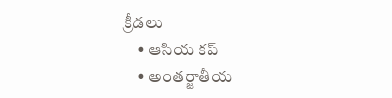క్రీడలు
    • ఆసియ కప్
    • అంతర్జాతీయ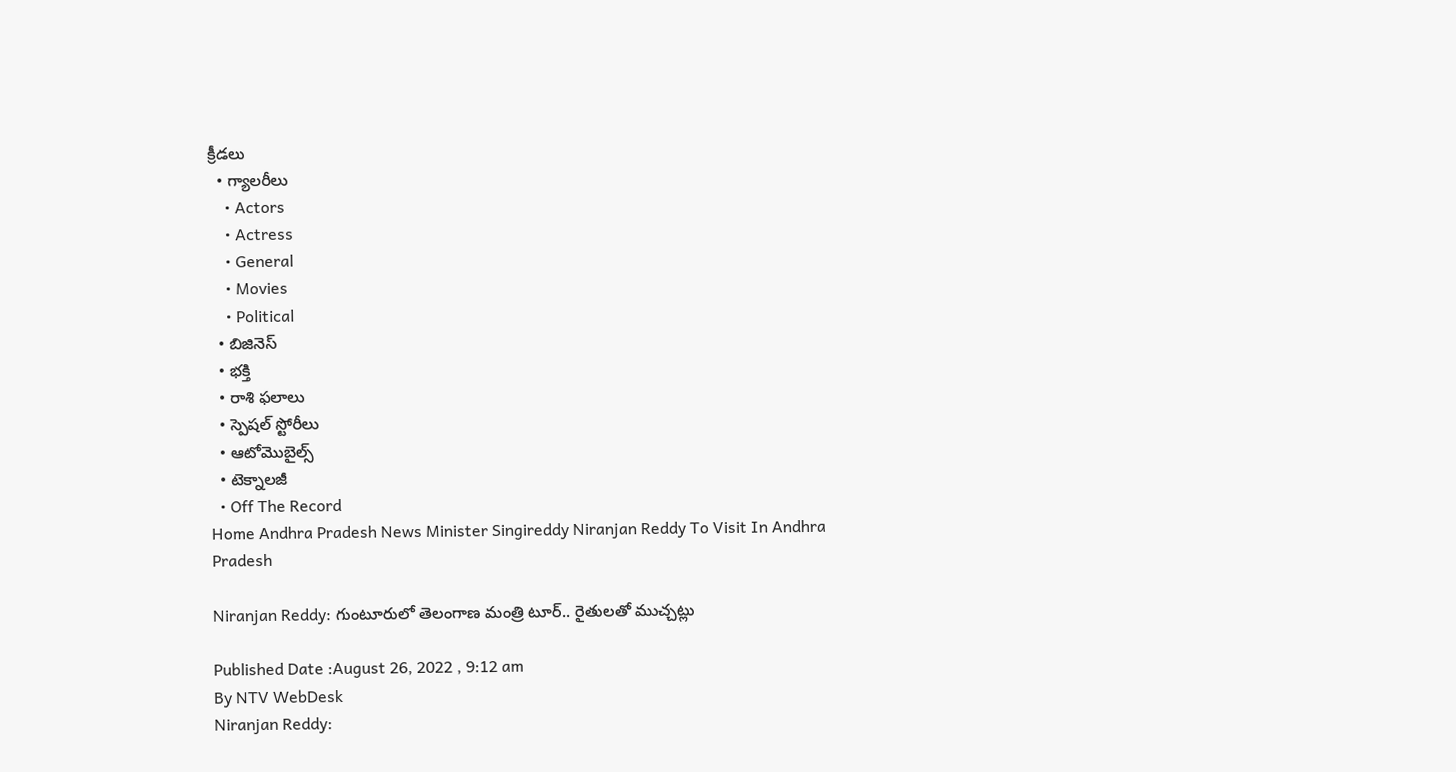క్రీడలు
  • గ్యాలరీలు
    • Actors
    • Actress
    • General
    • Movies
    • Political
  • బిజినెస్‌
  • భక్తి
  • రాశి ఫలాలు
  • స్పెషల్‌ స్టోరీలు
  • ఆటోమొబైల్స్
  • టెక్నాలజీ
  • Off The Record
Home Andhra Pradesh News Minister Singireddy Niranjan Reddy To Visit In Andhra Pradesh

Niranjan Reddy: గుంటూరులో తెలంగాణ మంత్రి టూర్.. రైతులతో ముచ్చట్లు

Published Date :August 26, 2022 , 9:12 am
By NTV WebDesk
Niranjan Reddy: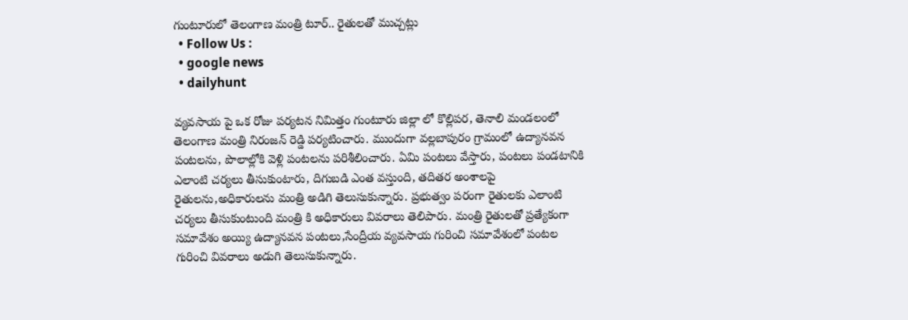గుంటూరులో తెలంగాణ మంత్రి టూర్.. రైతులతో ముచ్చట్లు
  • Follow Us :
  • google news
  • dailyhunt

వ్యవసాయ పై ఒక రోజు పర్యటన నిమిత్తం గుంటూరు జిల్లా లో కొల్లిపర, తెనాలి మండలంలో తెలంగాణ మంత్రి నిరంజన్ రెడ్డి పర్యటించారు. ముందుగా వల్లబాపురం గ్రామంలో ఉద్యానవన పంటలను, పొలాల్లోకి వెళ్లి పంటలను పరిశీలించారు. ఏమి పంటలు వేస్తారు, పంటలు పండటానికి ఎలాంటి చర్యలు తీసుకుంటారు, దిగుబడి ఎంత వస్తుంది, తదితర అంశాలపై రైతులను,అధికారులను మంత్రి అడిగి తెలుసుకున్నారు. ప్రభుత్వం పరంగా రైతులకు ఎలాంటి చర్యలు తీసుకుంటుంది మంత్రి కి అధికారులు వివరాలు తెలిపారు. మంత్రి రైతులతో ప్రత్యేకంగా సమావేశం అయ్యి ఉద్యానవన పంటలు,సేంద్రీయ వ్యవసాయ గురించి సమావేశంలో పంటల గురించి వివరాలు అడుగి తెలుసుకున్నారు.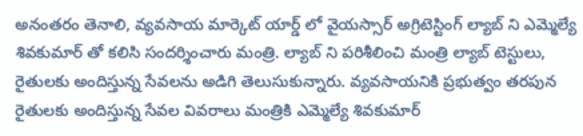అనంతరం తెనాలి, వ్యవసాయ మార్కెట్ యార్డ్ లో వైయస్సార్ అగ్రిటెస్టింగ్ ల్యాబ్ ని ఎమ్మెల్యే శివకుమార్ తో కలిసి సందర్శించారు మంత్రి. ల్యాబ్ ని పరిశీలించి మంత్రి ల్యాబ్ టెస్టులు, రైతులకు అందిస్తున్న సేవలను అడిగి తెలుసుకున్నారు. వ్యవసాయనికి ప్రభుత్వం తరపున రైతులకు అందిస్తున్న సేవల వివరాలు మంత్రికి ఎమ్మెల్యే శివకుమార్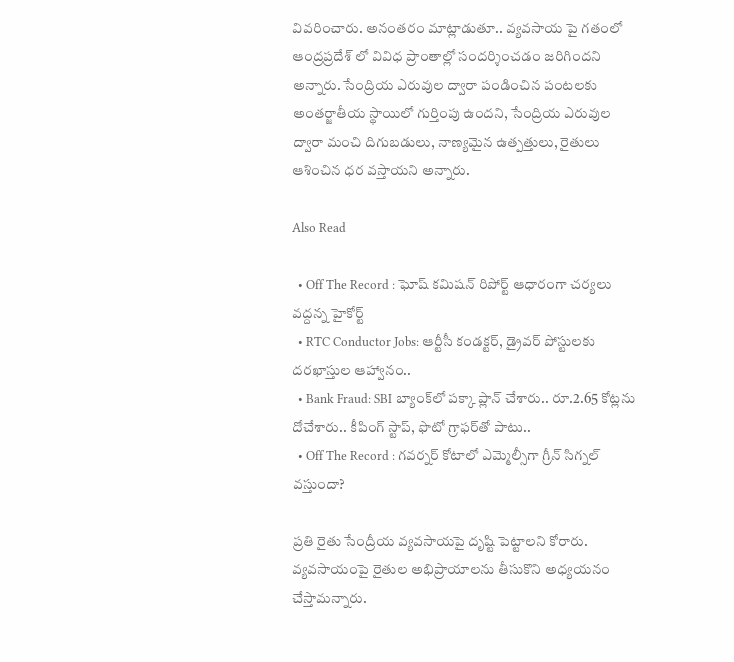వివరించారు. అనంతరం మాట్లాడుతూ.. వ్యవసాయ పై గతంలో ఆంద్రప్రదేశ్ లో వివిధ ప్రాంతాల్లో సందర్శించడం జరిగిందని అన్నారు. సేంద్రియ ఎరువుల ద్వారా పండించిన పంటలకు అంతర్జాతీయ స్థాయిలో గుర్తింపు ఉందని, సేంద్రియ ఎరువుల ద్వారా మంచి దిగుబడులు, నాణ్యమైన ఉత్పత్తులు, రైతులు ఆశించిన ధర వస్తాయని అన్నారు.

Also Read

  • Off The Record : ఘోష్ కమిషన్ రిపోర్ట్ ఆధారంగా చర్యలు వద్దన్న హైకోర్ట్
  • RTC Conductor Jobs: ఆర్టీసీ కండక్టర్, డ్రైవర్ పోస్టులకు దరఖాస్తుల ఆహ్వానం..
  • Bank Fraud: SBI బ్యాంక్‌లో పక్కా ప్లాన్ చేశారు.. రూ.2.65 కోట్లను దోచేశారు.. కీపింగ్ స్టాప్, ఫొటో గ్రాఫర్‌తో పాటు..
  • Off The Record : గవర్నర్ కోటాలో ఎమ్మెల్సీగా గ్రీన్ సిగ్నల్ వస్తుందా?

ప్రతి రైతు సేంద్రీయ వ్యవసాయపై దృష్టి పెట్టాలని కోరారు. వ్యవసాయంపై రైతుల అభిప్రాయాలను తీసుకొని అధ్యయనం చేస్తామన్నారు.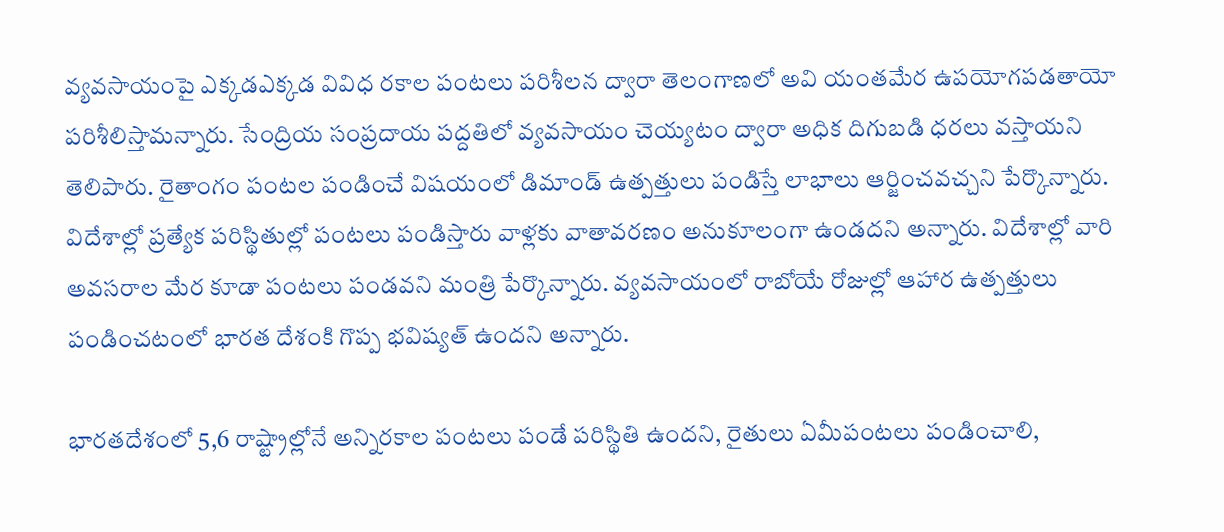వ్యవసాయంపై ఎక్కడఎక్కడ వివిధ రకాల పంటలు పరిశీలన ద్వారా తెలంగాణలో అవి యంతమేర ఉపయోగపడతాయో పరిశీలిస్తామన్నారు. సేంద్రియ సంప్రదాయ పద్దతిలో వ్యవసాయం చెయ్యటం ద్వారా అధిక దిగుబడి ధరలు వస్తాయని తెలిపారు. రైతాంగం పంటల పండించే విషయంలో డిమాండ్ ఉత్పత్తులు పండిస్తే లాభాలు ఆర్జించవచ్చని పేర్కొన్నారు. విదేశాల్లో ప్రత్యేక పరిస్థితుల్లో పంటలు పండిస్తారు వాళ్లకు వాతావరణం అనుకూలంగా ఉండదని అన్నారు. విదేశాల్లో వారి అవసరాల మేర కూడా పంటలు పండవని మంత్రి పేర్కొన్నారు. వ్యవసాయంలో రాబోయే రోజుల్లో ఆహార ఉత్పత్తులు పండించటంలో భారత దేశంకి గొప్ప భవిష్యత్ ఉందని అన్నారు.

భారతదేశంలో 5,6 రాష్ట్రాల్లోనే అన్నిరకాల పంటలు పండే పరిస్థితి ఉందని, రైతులు ఏమీపంటలు పండించాలి,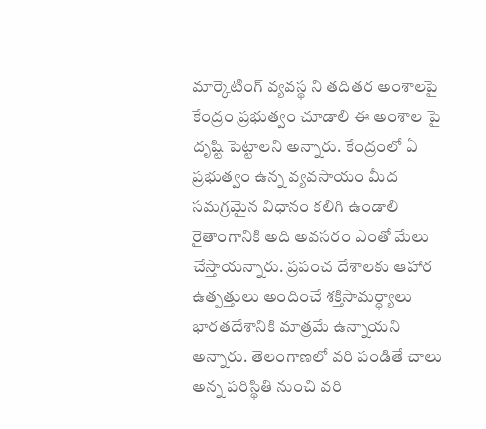మార్కెటింగ్ వ్యవస్థ ని తదితర అంశాలపై కేంద్రం ప్రభుత్వం చూడాలి ఈ అంశాల పై దృష్టి పెట్టాలని అన్నారు. కేంద్రంలో ఏ ప్రభుత్వం ఉన్న వ్యవసాయం మీద సమగ్రమైన విధానం కలిగి ఉండాలి రైతాంగానికి అది అవసరం ఎంతో మేలు చేస్తాయన్నారు. ప్రపంచ దేశాలకు ఆహార ఉత్పత్తులు అందించే శక్తిసామర్ధ్యాలు భారతదేశానికి మాత్రమే ఉన్నాయని అన్నారు. తెలంగాణలో వరి పండితే చాలు అన్న పరిస్థితి నుంచి వరి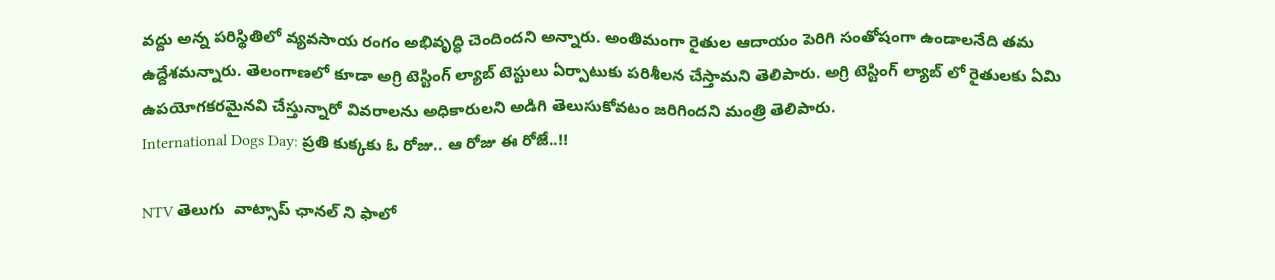వద్దు అన్న పరిస్థితిలో వ్యవసాయ రంగం అభివృద్ధి చెందిందని అన్నారు. అంతిమంగా రైతుల ఆదాయం పెరిగి సంతోషంగా ఉండాలనేది తమ ఉద్దేశమన్నారు. తెలంగాణలో కూడా అగ్రి టెస్టింగ్ ల్యాబ్ టెస్టులు ఏర్పాటుకు పరిశీలన చేస్తామని తెలిపారు. అగ్రి టెస్టింగ్ ల్యాబ్ లో రైతులకు ఏమి ఉపయోగకరమైనవి చేస్తున్నారో వివరాలను అధికారులని అడిగి తెలుసుకోవటం జరిగిందని మంత్రి తెలిపారు.
International Dogs Day: ప్రతి కుక్కకు ఓ రోజు.. ఆ రోజు ఈ రోజే..!!

NTV తెలుగు  వాట్సాప్ ఛానల్ ని ఫాలో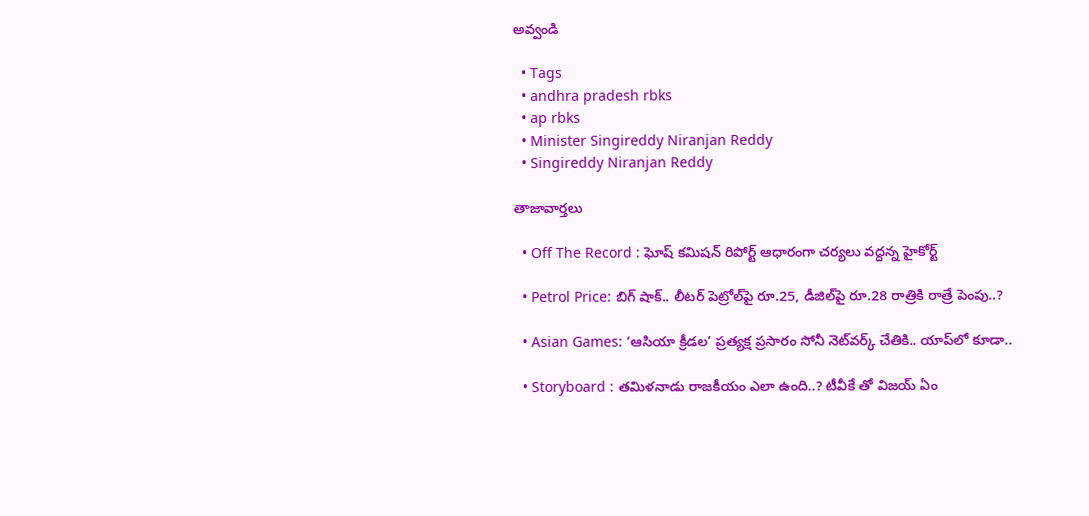అవ్వండి

  • Tags
  • andhra pradesh rbks
  • ap rbks
  • Minister Singireddy Niranjan Reddy
  • Singireddy Niranjan Reddy

తాజావార్తలు

  • Off The Record : ఘోష్ కమిషన్ రిపోర్ట్ ఆధారంగా చర్యలు వద్దన్న హైకోర్ట్

  • Petrol Price: బిగ్ షాక్.. లీటర్ పెట్రోల్‌పై రూ.25, డీజిల్‌పై రూ.28 రాత్రికి రాత్రే పెంపు..?

  • Asian Games: ‘ఆసియా క్రీడల’ ప్రత్యక్ష ప్రసారం సోనీ నెట్‌వర్క్ చేతికి.. యాప్‌లో కూడా..

  • Storyboard : తమిళనాడు రాజకీయం ఎలా ఉంది..? టీవీకే తో విజయ్ ఏం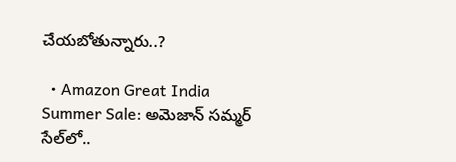చేయబోతున్నారు..?

  • Amazon Great India Summer Sale: అమెజాన్ సమ్మర్ సేల్‌లో..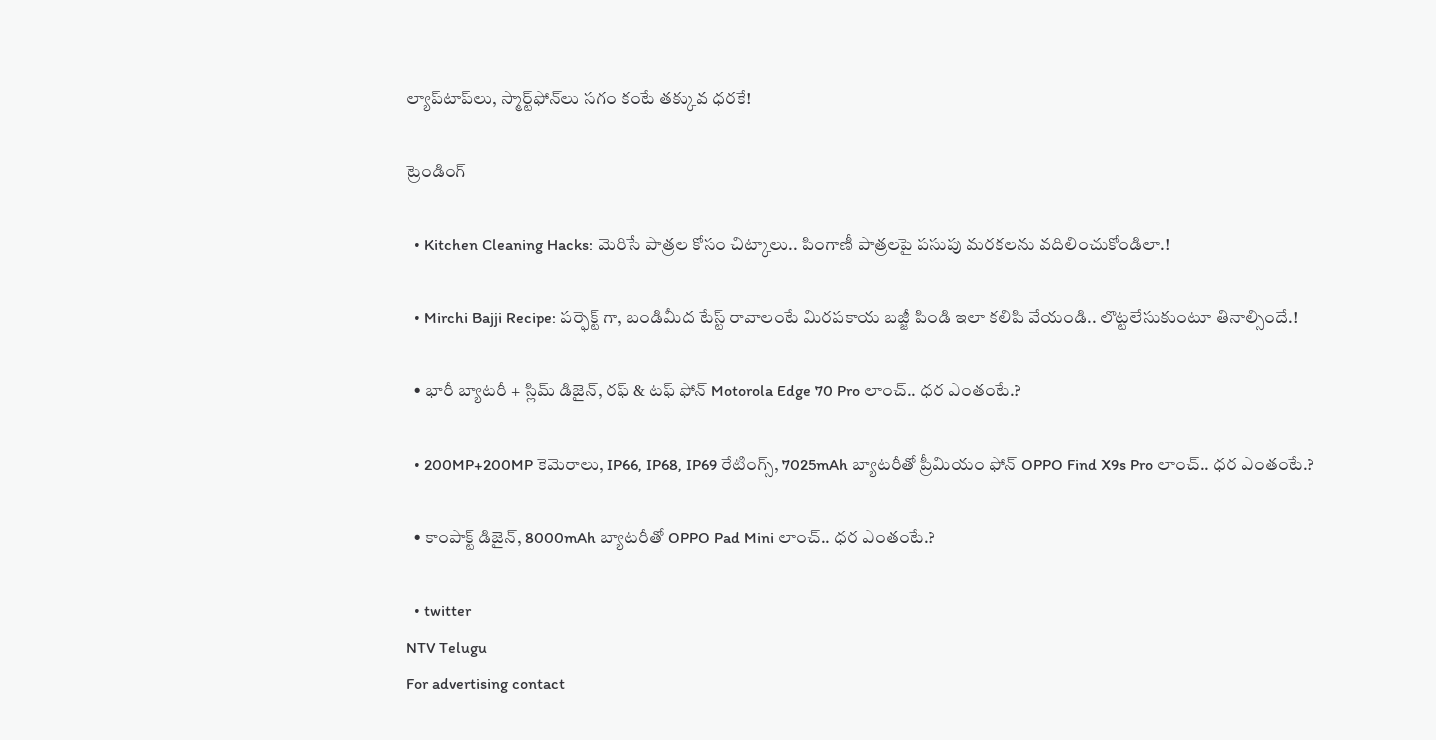ల్యాప్‌టాప్‌లు, స్మార్ట్‌ఫోన్‌లు సగం కంటే తక్కువ ధరకే!

ట్రెండింగ్‌

  • Kitchen Cleaning Hacks: మెరిసే పాత్రల కోసం చిట్కాలు.. పింగాణీ పాత్రలపై పసుపు మరకలను వదిలించుకోండిలా.!

  • Mirchi Bajji Recipe: పర్ఫెక్ట్ గా, బండిమీద టేస్ట్ రావాలంటే మిరపకాయ బజ్జీ పిండి ఇలా కలిపి వేయండి.. లొట్టలేసుకుంటూ తినాల్సిందే.!

  • భారీ బ్యాటరీ + స్లిమ్ డిజైన్, రఫ్ & టఫ్ ఫోన్ Motorola Edge 70 Pro లాంచ్.. ధర ఎంతంటే.?

  • 200MP+200MP కెమెరాలు, IP66, IP68, IP69 రేటింగ్స్, 7025mAh బ్యాటరీతో ప్రీమియం ఫోన్ OPPO Find X9s Pro లాంచ్.. ధర ఎంతంటే.?

  • కాంపాక్ట్ డిజైన్, 8000mAh బ్యాటరీతో OPPO Pad Mini లాంచ్.. ధర ఎంతంటే.?

  • twitter
NTV Telugu
For advertising contact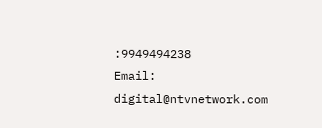:9949494238
Email: digital@ntvnetwork.com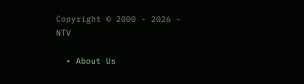Copyright © 2000 - 2026 - NTV

  • About Us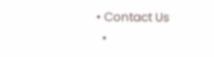• Contact Us
  •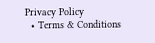Privacy Policy
  • Terms & Conditions